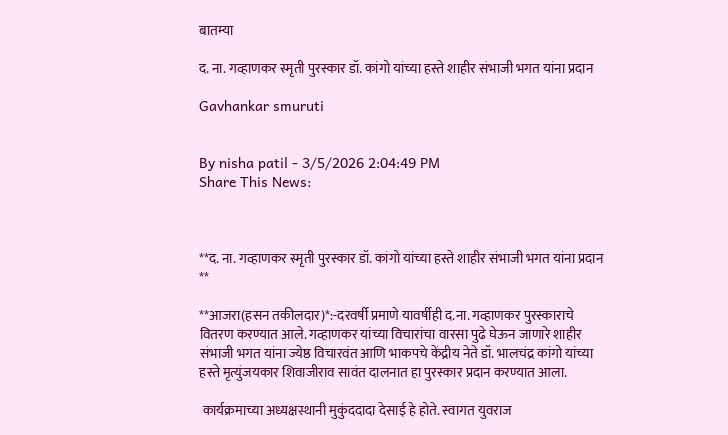बातम्या

द. ना. गव्हाणकर स्मृती पुरस्कार डॉ. कांगो यांच्या हस्ते शाहीर संभाजी भगत यांना प्रदान

Gavhankar smuruti


By nisha patil - 3/5/2026 2:04:49 PM
Share This News:



**द. ना. गव्हाणकर स्मृती पुरस्कार डॉ. कांगो यांच्या हस्ते शाहीर संभाजी भगत यांना प्रदान **

**आजरा(हसन तकीलदार)*:-दरवर्षी प्रमाणे यावर्षीही द.ना. गव्हाणकर पुरस्काराचे वितरण करण्यात आले. गव्हाणकर यांच्या विचारांचा वारसा पुढे घेऊन जाणारे शाहीर संभाजी भगत यांना ज्येष्ठ विचारवंत आणि भाकपचे केंद्रीय नेते डॉ. भालचंद्र कांगो यांच्या हस्ते मृत्युंजयकार शिवाजीराव सावंत दालनात हा पुरस्कार प्रदान करण्यात आला.

 कार्यक्रमाच्या अध्यक्षस्थानी मुकुंददादा देसाई हे होते. स्वागत युवराज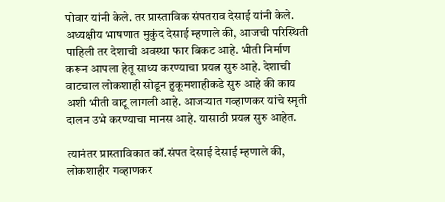पोवार यांनी केले. तर प्रास्ताविक संपतराव देसाई यांनी केले. अध्यक्षीय भाषणात मुकुंद देसाई म्हणाले की, आजची परिस्थिती पाहिली तर देशाची अवस्था फार बिकट आहे. भीती निर्माण करून आपला हेतू साध्य करण्याचा प्रयत्न सुरु आहे. देशाची वाटचाल लोकशाही सोडून हुकूमशाहीकडे सुरु आहे की काय अशी भीती वाटू लागली आहे. आजऱ्यात गव्हाणकर यांचे स्मृती दालन उभे करण्याचा मानस आहे. यासाठी प्रयत्न सुरु आहेत.

त्यानंतर प्रास्ताविकात कॉ.संपत देसाई देसाई म्हणाले की, लोकशाहीर गव्हाणकर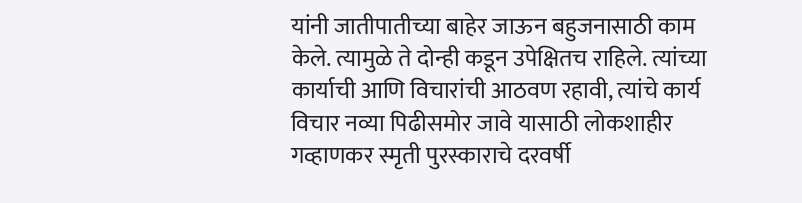यांनी जातीपातीच्या बाहेर जाऊन बहुजनासाठी काम केले. त्यामुळे ते दोन्ही कडून उपेक्षितच राहिले. त्यांच्या कार्याची आणि विचारांची आठवण रहावी, त्यांचे कार्य विचार नव्या पिढीसमोर जावे यासाठी लोकशाहीर गव्हाणकर स्मृती पुरस्काराचे दरवर्षी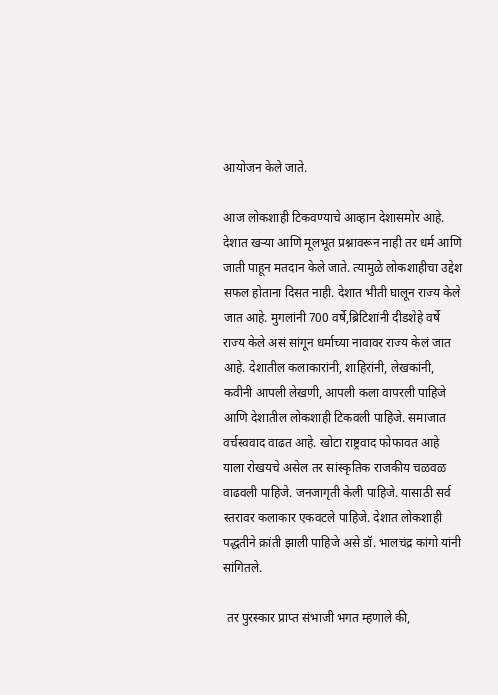आयोजन केले जाते.

आज लोकशाही टिकवण्याचे आव्हान देशासमोर आहे. देशात खऱ्या आणि मूलभूत प्रश्नावरून नाही तर धर्म आणि जाती पाहून मतदान केले जाते. त्यामुळे लोकशाहीचा उद्देश सफल होताना दिसत नाही. देशात भीती घालून राज्य केले जात आहे. मुगलांनी 700 वर्षे,ब्रिटिशांनी दीडशेहे वर्षे राज्य केले असं सांगून धर्माच्या नावावर राज्य केलं जात आहे. देशातील कलाकारांनी, शाहिरांनी, लेखकांनी, कवीनी आपली लेखणी, आपली कला वापरली पाहिजे आणि देशातील लोकशाही टिकवली पाहिजे. समाजात वर्चस्ववाद वाढत आहे. खोटा राष्ट्रवाद फोफावत आहे याला रोखयचे असेल तर सांस्कृतिक राजकीय चळवळ वाढवली पाहिजे. जनजागृती केली पाहिजे. यासाठी सर्व स्तरावर कलाकार एकवटले पाहिजे. देशात लोकशाही पद्धतीने क्रांती झाली पाहिजे असे डॉ. भालचंद्र कांगो यांनी सांगितले.

 तर पुरस्कार प्राप्त संभाजी भगत म्हणाले की,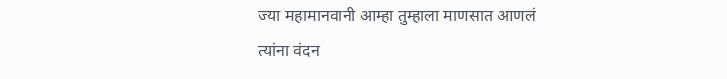ज्या महामानवानी आम्हा तुम्हाला माणसात आणलं त्यांना वंदन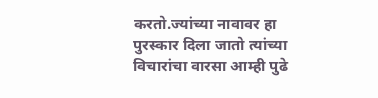करतो.ज्यांच्या नावावर हा पुरस्कार दिला जातो त्यांच्या विचारांचा वारसा आम्ही पुढे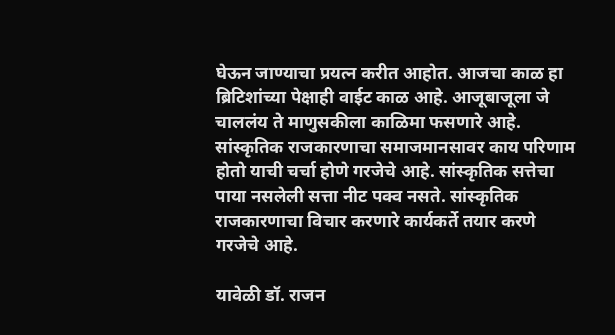घेऊन जाण्याचा प्रयत्न करीत आहोत. आजचा काळ हा ब्रिटिशांच्या पेक्षाही वाईट काळ आहे. आजूबाजूला जे चाललंय ते माणुसकीला काळिमा फसणारे आहे. सांस्कृतिक राजकारणाचा समाजमानसावर काय परिणाम होतो याची चर्चा होणे गरजेचे आहे. सांस्कृतिक सत्तेचा पाया नसलेली सत्ता नीट पक्व नसते. सांस्कृतिक राजकारणाचा विचार करणारे कार्यकर्ते तयार करणे गरजेचे आहे.

यावेळी डॉ. राजन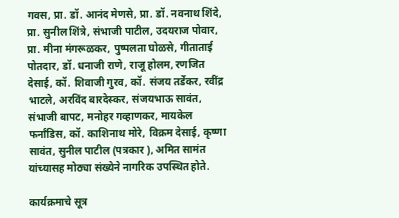गवस, प्रा. डॉ. आनंद मेणसे, प्रा. डॉ. नवनाथ शिंदे, प्रा. सुनील शिंत्रे, संभाजी पाटील, उदयराज पोवार, प्रा. मीना मंगरूळकर, पुष्पलता घोळसे, गीताताई पोतदार, डॉ. धनाजी राणे, राजू होलम, रणजित देसाई, कॉ. शिवाजी गुरव, कॉ. संजय तर्डेकर, रवींद्र भाटले, अरविंद बारदेस्कर, संजयभाऊ सावंत, संभाजी बापट, मनोहर गव्हाणकर, मायकेल फर्नांडिस, कॉ. काशिनाथ मोरे, विक्रम देसाई, कृष्णा सावंत, सुनील पाटील (पत्रकार ), अमित सामंत यांच्यासह मोठ्या संख्येने नागरिक उपस्थित होते.

कार्यक्रमाचे सूत्र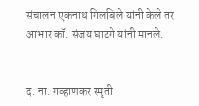संचालन एकनाथ गिलबिले यांनी केले तर आभार कॉ. संजय घाटगे यांनी मानले.


द. ना. गव्हाणकर स्मृती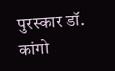पुरस्कार डॉ. कांगो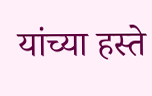यांच्या हस्ते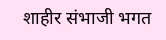शाहीर संभाजी भगत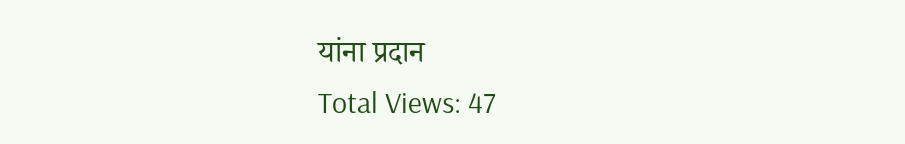यांना प्रदान
Total Views: 47